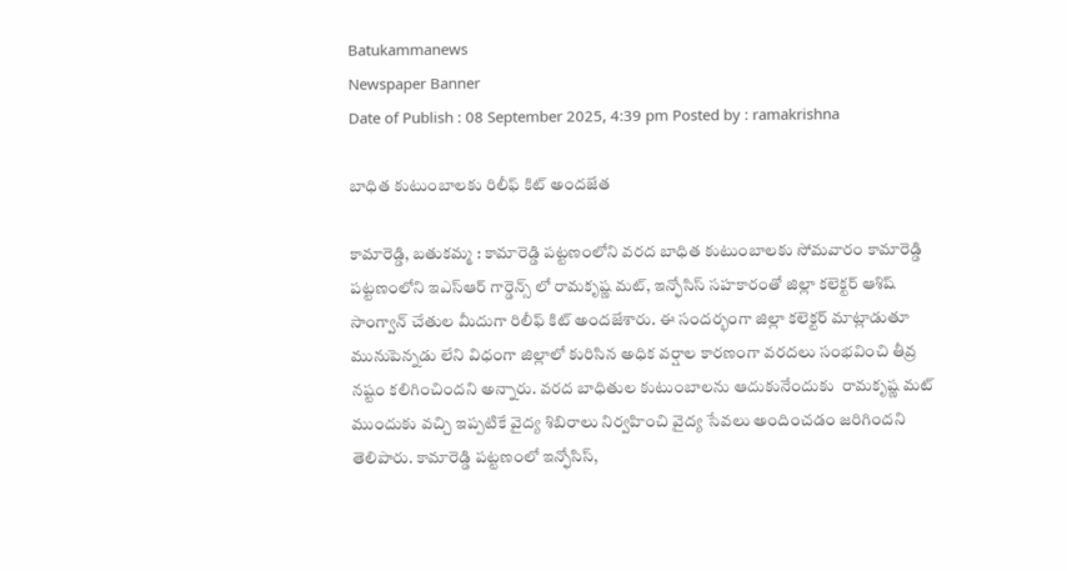Batukammanews
Newspaper Banner
Date of Publish : 08 September 2025, 4:39 pm Posted by : ramakrishna

బాధిత కుటుంబాలకు రిలీఫ్ కిట్ అందజేత

కామారెడ్డి, బతుకమ్మ : కామారెడ్డి పట్టణంలోని వరద బాధిత కుటుంబాలకు సోమవారం కామారెడ్డి పట్టణంలోని ఇఎస్ఆర్ గార్డెన్స్ లో రామకృష్ణ మట్, ఇన్ఫోసిస్ సహకారంతో జిల్లా కలెక్టర్ ఆశిష్ సాంగ్వాన్ చేతుల మీదుగా రిలీఫ్ కిట్ అందజేశారు. ఈ సందర్భంగా జిల్లా కలెక్టర్ మాట్లాడుతూ  మునుపెన్నడు లేని విధంగా జిల్లాలో కురిసిన అధిక వర్షాల కారణంగా వరదలు సంభవించి తీవ్ర నష్టం కలిగించిందని అన్నారు. వరద బాధితుల కుటుంబాలను ఆదుకునేందుకు  రామకృష్ణ మట్ ముందుకు వచ్చి ఇప్పటికే వైద్య శిబిరాలు నిర్వహించి వైద్య సేవలు అందించడం జరిగిందని తెలిపారు. కామారెడ్డి పట్టణంలో ఇన్ఫోసిస్,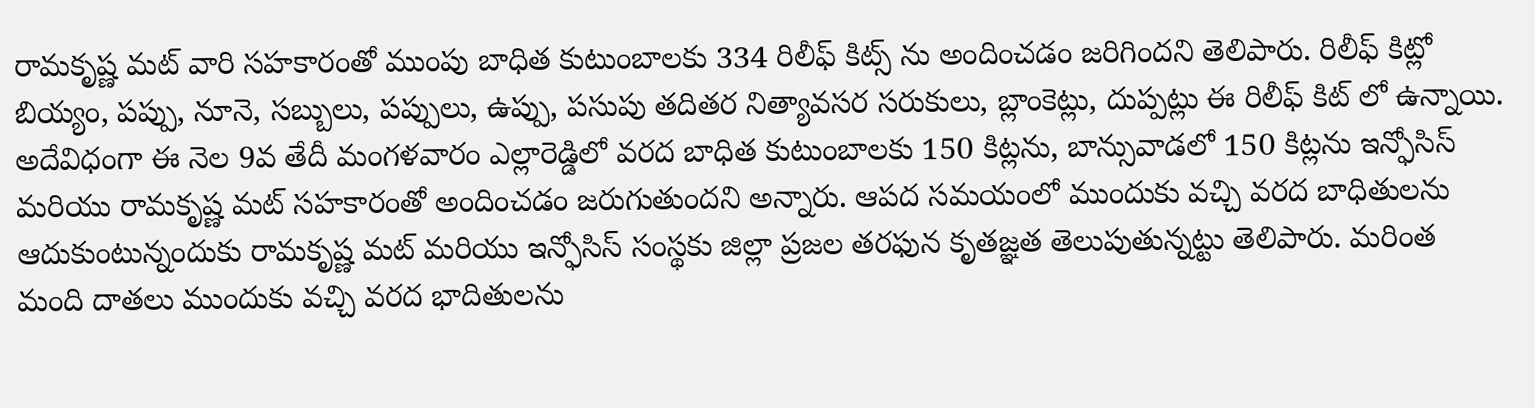రామకృష్ణ మట్ వారి సహకారంతో ముంపు బాధిత కుటుంబాలకు 334 రిలీఫ్ కిట్స్ ను అందించడం జరిగిందని తెలిపారు. రిలీఫ్ కిట్లో బియ్యం, పప్పు, నూనె, సబ్బులు, పప్పులు, ఉప్పు, పసుపు తదితర నిత్యావసర సరుకులు, బ్లాంకెట్లు, దుప్పట్లు ఈ రిలీఫ్ కిట్ లో ఉన్నాయి.     అదేవిధంగా ఈ నెల 9వ తేదీ మంగళవారం ఎల్లారెడ్డిలో వరద బాధిత కుటుంబాలకు 150 కిట్లను, బాన్సువాడలో 150 కిట్లను ఇన్ఫోసిస్ మరియు రామకృష్ణ మట్ సహకారంతో అందించడం జరుగుతుందని అన్నారు. ఆపద సమయంలో ముందుకు వచ్చి వరద బాధితులను ఆదుకుంటున్నందుకు రామకృష్ణ మట్ మరియు ఇన్ఫోసిస్ సంస్థకు జిల్లా ప్రజల తరఫున కృతజ్ఞత తెలుపుతున్నట్టు తెలిపారు. మరింత మంది దాతలు ముందుకు వచ్చి వరద భాదితులను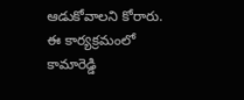ఆడుకోవాలని కోరారు. ఈ కార్యక్రమంలో కామారెడ్డి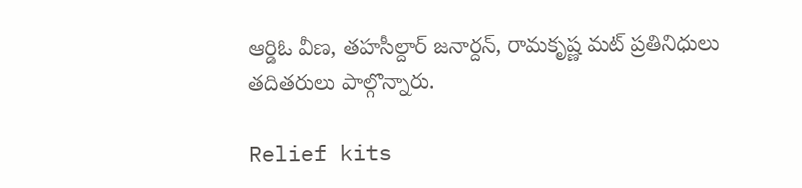ఆర్డిఓ వీణ, తహసీల్దార్ జనార్దన్, రామకృష్ణ మట్ ప్రతినిధులు తదితరులు పాల్గొన్నారు.

Relief kits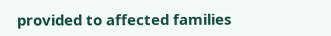provided to affected families